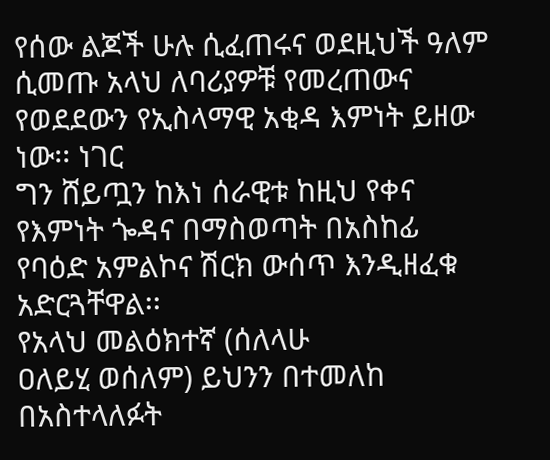የሰው ልጆች ሁሉ ሲፈጠሩና ወደዚህች ዓለም ሲመጡ አላህ ለባሪያዎቹ የመረጠውና የወደደውን የኢስላማዊ አቂዳ እምነት ይዘው ነው፡፡ ነገር
ግን ሸይጧን ከእነ ሰራዊቱ ከዚህ የቀና የእምነት ጐዳና በማስወጣት በአስከፊ የባዕድ አምልኮና ሽርክ ውሰጥ እንዲዘፈቁ አድርጓቸዋል፡፡
የአላህ መልዕክተኛ (ሰለላሁ
ዐለይሂ ወሰለም) ይህንን በተመለከ በአስተላለፉት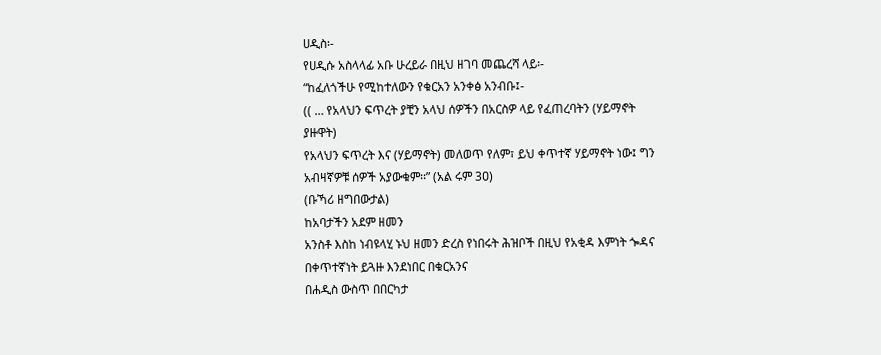ሀዲስ፡-
የሀዲሱ አስላላፊ አቡ ሁረይራ በዚህ ዘገባ መጨረሻ ላይ፡-
“ከፈለጎችሁ የሚከተለውን የቁርአን አንቀፅ አንብቡ፤-
(( … የአላህን ፍጥረት ያቺን አላህ ሰዎችን በአርስዎ ላይ የፈጠረባትን (ሃይማኖት ያዙዋት)
የአላህን ፍጥረት እና (ሃይማኖት) መለወጥ የለም፣ ይህ ቀጥተኛ ሃይማኖት ነው፤ ግን አብዛኛዎቹ ሰዎች አያውቁም፡፡” (አል ሩም 3ዐ)
(ቡኻሪ ዘግበውታል)
ከአባታችን አደም ዘመን
አንስቶ እስከ ነብዩላሂ ኑህ ዘመን ድረስ የነበሩት ሕዝቦች በዚህ የአቂዳ እምነት ጐዳና በቀጥተኛነት ይጓዙ እንደነበር በቁርአንና
በሐዲስ ውስጥ በበርካታ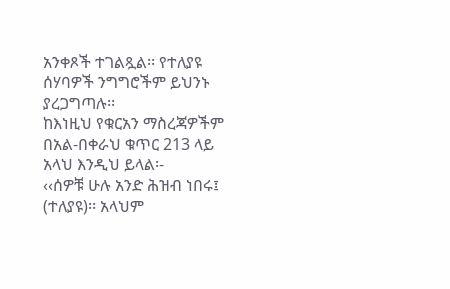አንቀጾች ተገልጿል፡፡ የተለያዩ ሰሃባዎች ንግግሮችም ይህንኑ ያረጋግጣሉ፡፡
ከእነዚህ የቁርአን ማስረጃዎችም
በአል-በቀራህ ቁጥር 213 ላይ አላህ እንዲህ ይላል፡-
‹‹ሰዎቹ ሁሉ አንድ ሕዝብ ነበሩ፤ (ተለያዩ)፡፡ አላህም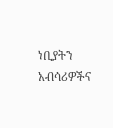ነቢያትን አብሳሪዎችና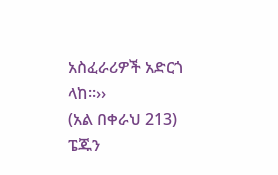አስፈራሪዎች አድርጎ ላከ፡፡››
(አል በቀራህ 213)
ፔጁን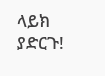ላይክ ያድርጉ!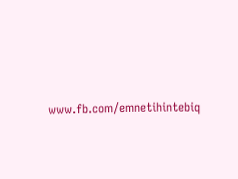www.fb.com/emnetihintebiq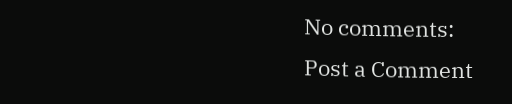No comments:
Post a Comment